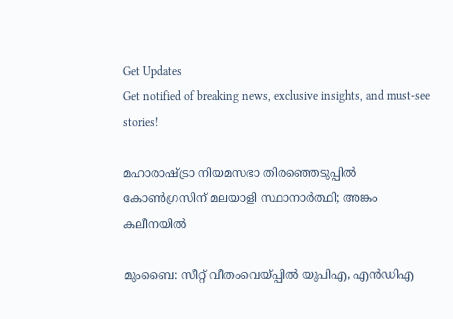Get Updates
Get notified of breaking news, exclusive insights, and must-see stories!

മഹാരാഷ്ട്രാ നിയമസഭാ തിരഞ്ഞെടുപ്പില്‍ കോണ്‍ഗ്രസിന് മലയാളി സ്ഥാനാര്‍ത്ഥി; അങ്കം കലീനയില്‍

മുംബൈ: സീറ്റ് വീതംവെയ്പ്പില്‍ യുപിഎ, എന്‍ഡിഎ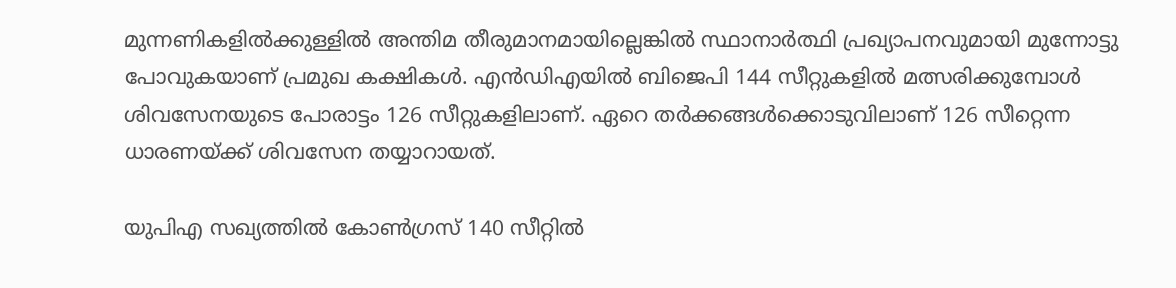മുന്നണികളില്‍ക്കുള്ളില്‍ അന്തിമ തീരുമാനമായില്ലെങ്കില്‍ സ്ഥാനാര്‍ത്ഥി പ്രഖ്യാപനവുമായി മുന്നോട്ടു പോവുകയാണ് പ്രമുഖ കക്ഷികള്‍. എന്‍ഡിഎയില്‍ ബിജെപി 144 സീറ്റുകളില്‍ മത്സരിക്കുമ്പോള്‍ ശിവസേനയുടെ പോരാട്ടം 126 സീറ്റുകളിലാണ്. ഏറെ തര്‍ക്കങ്ങള്‍ക്കൊടുവിലാണ് 126 സീറ്റെന്ന ധാരണയ്ക്ക് ശിവസേന തയ്യാറായത്.

യുപിഎ സഖ്യത്തില്‍ കോണ്‍ഗ്രസ് 140 സീറ്റില്‍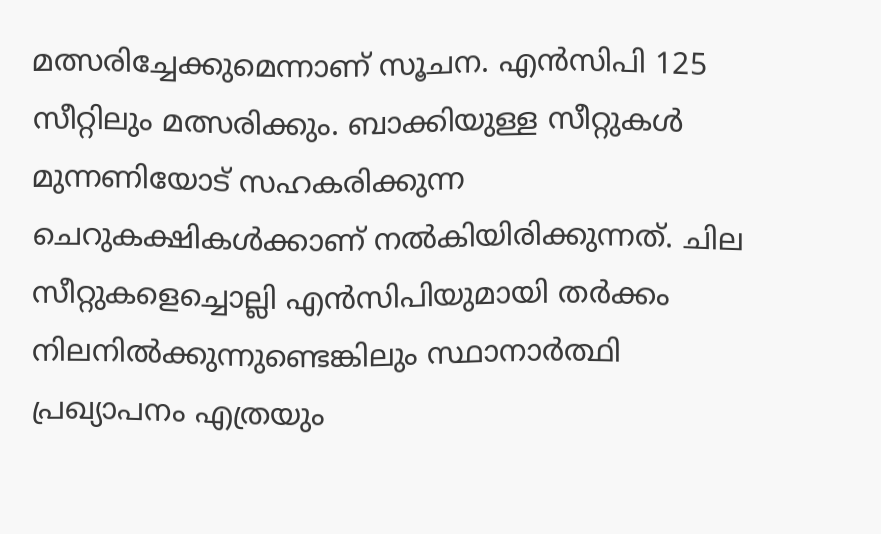മത്സരിച്ചേക്കുമെന്നാണ് സൂചന. എന്‍സിപി 125 സീറ്റിലും മത്സരിക്കും. ബാക്കിയുള്ള സീറ്റുകള്‍ മുന്നണിയോട് സഹകരിക്കുന്ന ചെറുകക്ഷികള്‍ക്കാണ് നല്‍കിയിരിക്കുന്നത്. ചില സീറ്റുകളെച്ചൊല്ലി എന്‍സിപിയുമായി തര്‍ക്കം നിലനില്‍ക്കുന്നുണ്ടെങ്കിലും സ്ഥാനാര്‍ത്ഥി പ്രഖ്യാപനം എത്രയും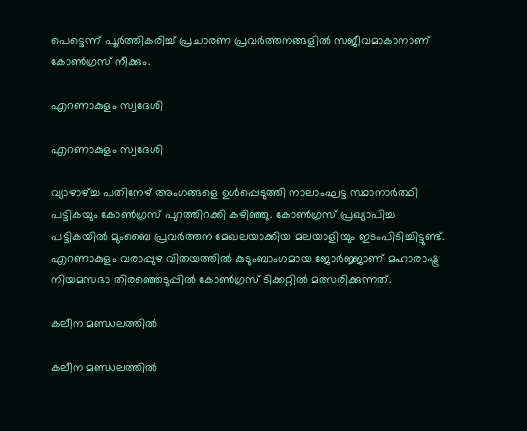പെട്ടെന്ന് പൂര്‍ത്തികരിച്ച് പ്രചാരണ പ്രവര്‍ത്തനങ്ങളില്‍ സജീവമാകാനാണ് കോണ്‍ഗ്രസ് നീക്കും.

എറണാകുളം സ്വദേശി

എറണാകുളം സ്വദേശി

വ്യാഴാഴ്ച്ച പതിനേഴ് അംഗങ്ങളെ ഉള്‍പ്പെടുത്തി നാലാംഘട്ട സ്ഥാനാര്‍ത്ഥി പട്ടികയും കോണ്‍ഗ്രസ് പുറത്തിറക്കി കഴിഞ്ഞു. കോണ്‍ഗ്രസ് പ്രഖ്യാപിച്ച പട്ടികയില്‍ മുംബൈ പ്രവര്‍ത്തന മേഖലയാക്കിയ മലയാളിയും ഇടംപിടിച്ചിട്ടുണ്ട്. എറണാകുളം വരാപ്പുഴ വിതയത്തില്‍ കുടുംബാംഗമായ ജോര്‍ജ്ജാണ് മഹാരാഷ്ട്ര നിയമസഭാ തിരഞ്ഞെടുപ്പില്‍ കോണ്‍ഗ്രസ് ടിക്കറ്റില്‍ മത്സരിക്കുന്നത്.

കലീന മണ്ഡലത്തില്‍

കലീന മണ്ഡലത്തില്‍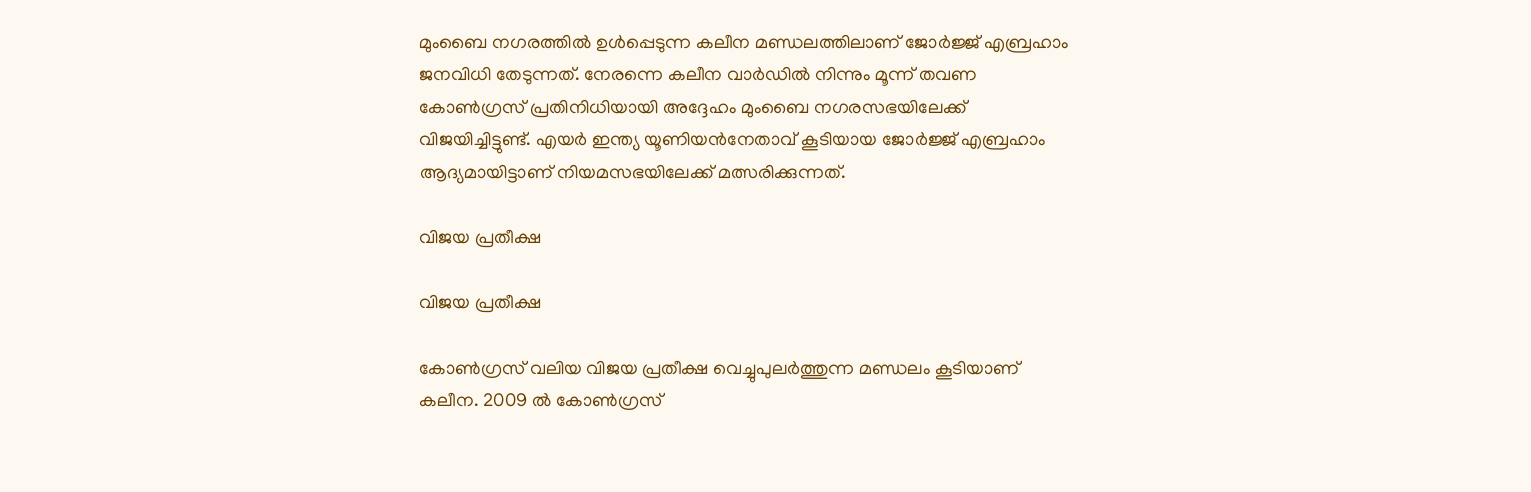മുംബൈ നഗരത്തില്‍ ഉള്‍പ്പെടുന്ന കലീന മണ്ഡലത്തിലാണ് ജോര്‍ജ്ജ് എബ്രഹാം ജനവിധി തേടുന്നത്. നേരന്നെ കലീന വാര്‍ഡില്‍ നിന്നും മൂന്ന് തവണ കോണ്‍ഗ്രസ് പ്രതിനിധിയായി അദ്ദേഹം മുംബൈ നഗരസഭയിലേക്ക് വിജയിച്ചിട്ടുണ്ട്. എയര്‍ ഇന്ത്യ യൂണിയന്‍നേതാവ് കൂടിയായ ജോര്‍ജ്ജ് എബ്രഹാം ആദ്യമായിട്ടാണ് നിയമസഭയിലേക്ക് മത്സരിക്കുന്നത്.

വിജയ പ്രതീക്ഷ

വിജയ പ്രതീക്ഷ

കോണ്‍ഗ്രസ് വലിയ വിജയ പ്രതീക്ഷ വെച്ചുപുലര്‍ത്തുന്ന മണ്ഡലം കൂടിയാണ് കലീന. 2009 ല്‍ കോണ്‍ഗ്രസ്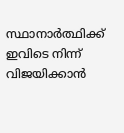സ്ഥാനാര്‍ത്ഥിക്ക് ഇവിടെ നിന്ന് വിജയിക്കാന്‍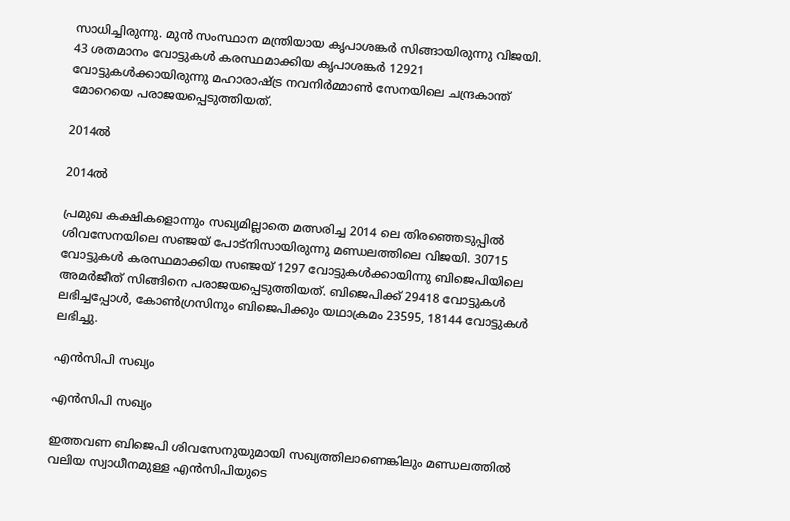സാധിച്ചിരുന്നു. മുന്‍ സംസ്ഥാന മന്ത്രിയായ കൃപാശങ്കര്‍ സിങ്ങായിരുന്നു വിജയി. 43 ശതമാനം വോട്ടുകള്‍ കരസ്ഥമാക്കിയ കൃപാശങ്കര്‍ 12921 വോട്ടുകള്‍ക്കായിരുന്നു മഹാരാഷ്ട്ര നവനിര്‍മ്മാണ്‍ സേനയിലെ ചന്ദ്രകാന്ത് മോറെയെ പരാജയപ്പെടുത്തിയത്.

2014ല്‍

2014ല്‍

പ്രമുഖ കക്ഷികളൊന്നും സഖ്യമില്ലാതെ മത്സരിച്ച 2014 ലെ തിരഞ്ഞെടുപ്പില്‍ ശിവസേനയിലെ സഞ്ജയ് പോട്നിസായിരുന്നു മണ്ഡലത്തിലെ വിജയി. 30715 വോട്ടുകള്‍ കരസ്ഥമാക്കിയ സഞ്ജയ് 1297 വോട്ടുകള്‍ക്കായിന്നു ബിജെപിയിലെ അമര്‍ജീത് സിങ്ങിനെ പരാജയപ്പെടുത്തിയത്. ബിജെപിക്ക് 29418 വോട്ടുകള്‍ ലഭിച്ചപ്പോള്‍, കോണ്‍ഗ്രസിനും ബിജെപിക്കും യഥാക്രമം 23595, 18144 വോട്ടുകള്‍ ലഭിച്ചു.

എന്‍സിപി സഖ്യം

എന്‍സിപി സഖ്യം

ഇത്തവണ ബിജെപി ശിവസേനുയുമായി സഖ്യത്തിലാണെങ്കിലും മണ്ഡലത്തില്‍ വലിയ സ്വാധീനമുള്ള എന്‍സിപിയുടെ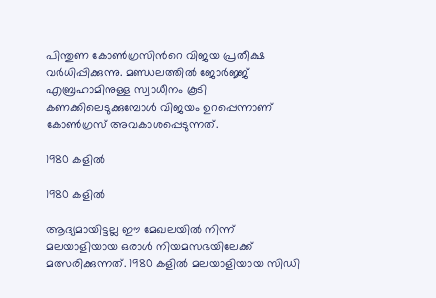പിന്തുണ കോണ്‍ഗ്രസിന്‍റെ വിജയ പ്രതീക്ഷ വര്‍ധിപ്പിക്കുന്നു. മണ്ഡലത്തില്‍ ജോര്‍ജ്ജ് എബ്രഹാമിനുള്ള സ്വാധീനം കൂടി കണക്കിലെടുക്കുമ്പോള്‍ വിജയം ഉറപ്പെന്നാണ് കോണ്‍ഗ്രസ് അവകാശപ്പെടുന്നത്.

1980 കളില്‍

1980 കളില്‍

ആദ്യമായിട്ടല്ല ഈ മേഖലയില്‍ നിന്ന് മലയാളിയായ ഒരാള്‍ നിയമസഭയിലേക്ക് മത്സരിക്കുന്നത്. 1980 കളില്‍ മലയാളിയായ സിഡി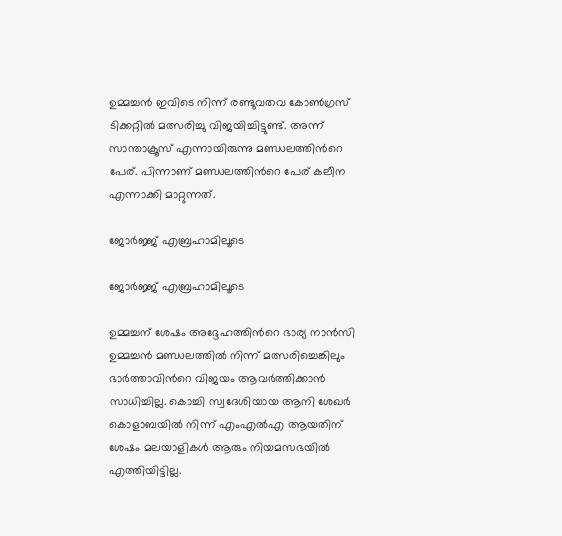ഉമ്മച്ചന്‍ ഇവിടെ നിന്ന് രണ്ടുവതവ കോണ്‍ഗ്രസ് ടിക്കറ്റില്‍ മത്സരിച്ചു വിജയിച്ചിട്ടുണ്ട്. അന്ന് സാന്താക്രൂസ് എന്നായിരുന്നു മണ്ഡലത്തിന്‍റെ പേര്. പിന്നാണ് മണ്ഡലത്തിന്‍റെ പേര് കലീന എന്നാക്കി മാറ്റുന്നത്.

ജോര്‍ജ്ജ് എബ്രഹാമിലൂടെ

ജോര്‍ജ്ജ് എബ്രഹാമിലൂടെ

ഉമ്മച്ചന് ശേഷം അദ്ദേഹത്തിന്‍റെ ഭാര്യ നാന്‍സി ഉമ്മച്ചന്‍ മണ്ഡലത്തില്‍ നിന്ന് മത്സരിച്ചെങ്കിലും ഭാര്‍ത്താവിന്‍റെ വിജയം ആവര്‍ത്തിക്കാന്‍ സാധിച്ചില്ല. കൊച്ചി സ്വദേശിയായ ആനി ശേഖര്‍ കൊളാബയില്‍ നിന്ന് എംഎല്‍എ ആയതിന് ശേഷം മലയാളികള്‍ ആരും നിയമസഭയില്‍ എത്തിയിട്ടില്ല.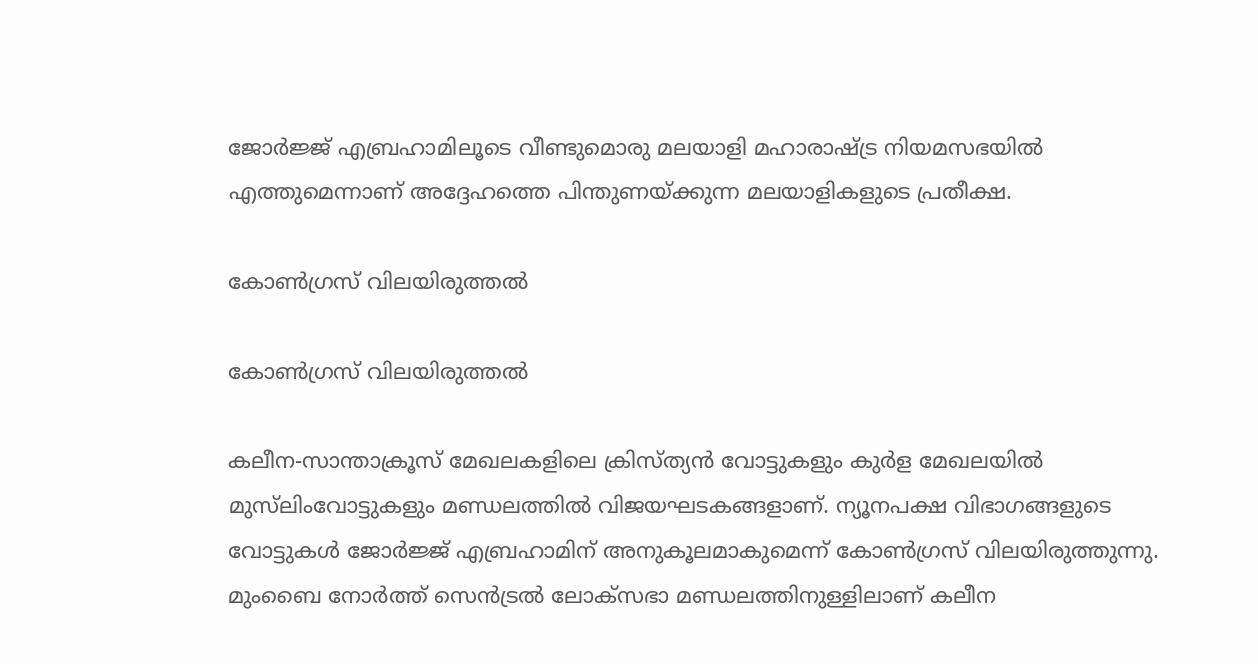ജോര്‍ജ്ജ് എബ്രഹാമിലൂടെ വീണ്ടുമൊരു മലയാളി മഹാരാഷ്ട്ര നിയമസഭയില്‍ എത്തുമെന്നാണ് അദ്ദേഹത്തെ പിന്തുണയ്ക്കുന്ന മലയാളികളുടെ പ്രതീക്ഷ.

കോണ്‍ഗ്രസ് വിലയിരുത്തല്‍

കോണ്‍ഗ്രസ് വിലയിരുത്തല്‍

കലീന-സാന്താക്രൂസ് മേഖലകളിലെ ക്രിസ്ത്യൻ വോട്ടുകളും കുർള മേഖലയിൽ മുസ്‌ലിംവോട്ടുകളും മണ്ഡലത്തിൽ വിജയഘടകങ്ങളാണ്. ന്യൂനപക്ഷ വിഭാഗങ്ങളുടെ വോട്ടുകള്‍ ജോര്‍ജ്ജ് എബ്രഹാമിന് അനുകൂലമാകുമെന്ന് കോണ്‍ഗ്രസ് വിലയിരുത്തുന്നു. മുംബൈ നോര്‍ത്ത് സെന്‍ട്രല്‍ ലോക്സഭാ മണ്ഡലത്തിനുള്ളിലാണ് കലീന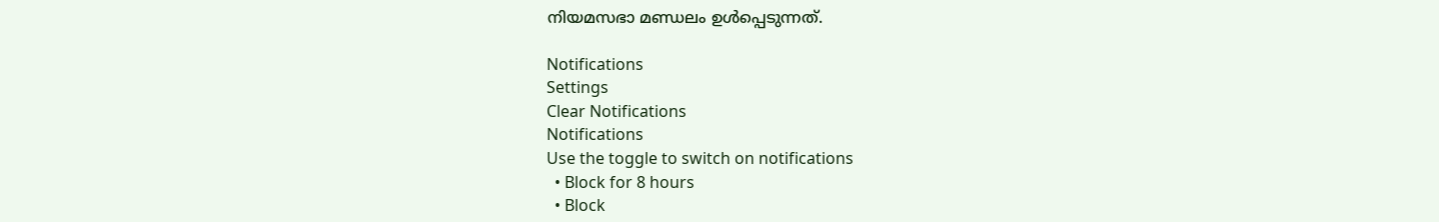നിയമസഭാ മണ്ഡ‍ലം ഉള്‍പ്പെടുന്നത്.

Notifications
Settings
Clear Notifications
Notifications
Use the toggle to switch on notifications
  • Block for 8 hours
  • Block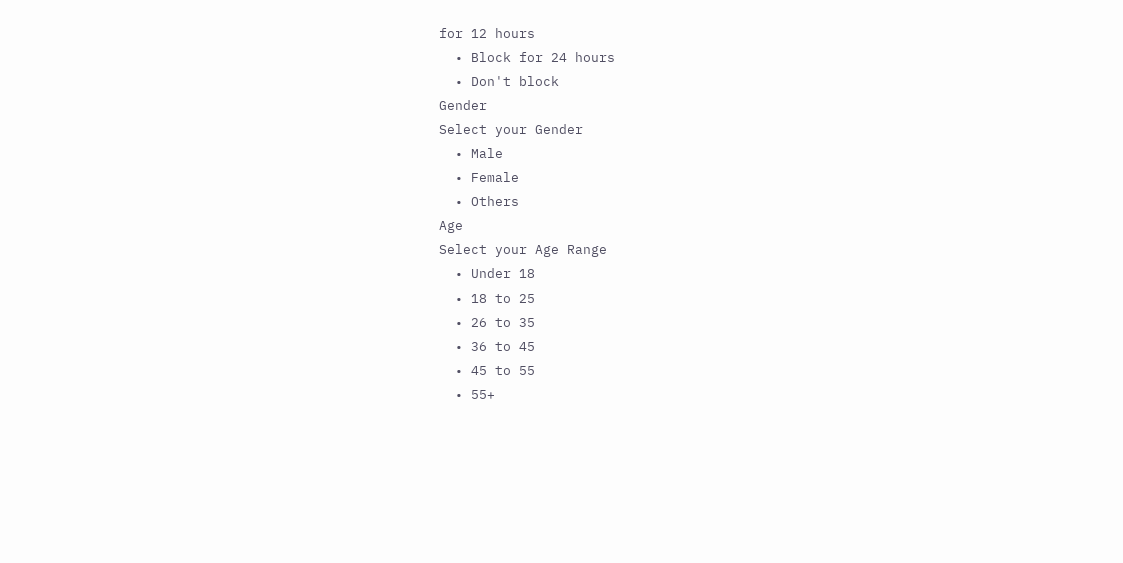for 12 hours
  • Block for 24 hours
  • Don't block
Gender
Select your Gender
  • Male
  • Female
  • Others
Age
Select your Age Range
  • Under 18
  • 18 to 25
  • 26 to 35
  • 36 to 45
  • 45 to 55
  • 55+